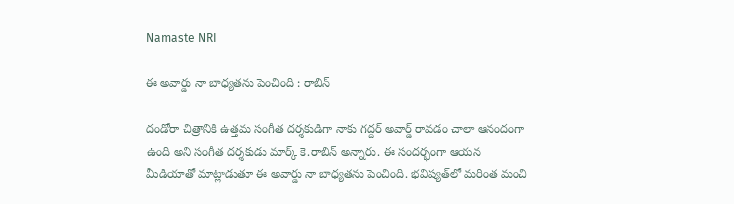Namaste NRI

ఈ అవార్డు నా బాధ్యతను పెంచింది : రాబిన్‌

దండోరా చిత్రానికి ఉత్తమ సంగీత దర్శకుడిగా నాకు గద్దర్‌ అవార్డ్‌ రావడం చాలా ఆనందంగా ఉంది అని సంగీత దర్శకుడు మార్క్‌ కె.రాబిన్‌ అన్నారు. ఈ సందర్భంగా ఆయన మీడియాతో మాట్లాడుతూ ఈ అవార్డు నా బాధ్యతను పెంచింది. భవిష్యత్‌లో మరింత మంచి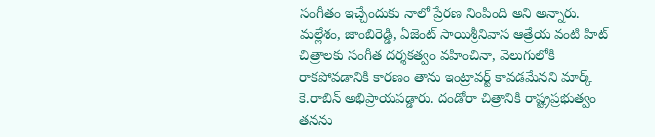సంగీతం ఇచ్చేందుకు నాలో ప్రేరణ నింపింది అని అన్నారు. మల్లేశం, జాంబిరెడ్డి, ఏజెంట్‌ సాయిశ్రీనివాస ఆత్రేయ వంటి హిట్‌ చిత్రాలకు సంగీత దర్శకత్వం వహించినా, వెలుగులోకి రాకపోవడానికి కారణం తాను ఇంట్రావర్ట్‌ కావడమేనని మార్క్‌ కె.రాబిన్‌ అభిప్రాయపడ్డారు. దండోరా చిత్రానికి రాష్ట్రప్రభుత్వం తనను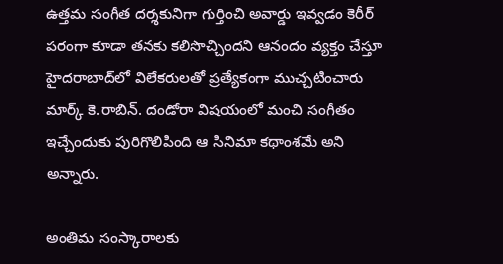ఉత్తమ సంగీత దర్శకునిగా గుర్తించి అవార్డు ఇవ్వడం కెరీర్‌ పరంగా కూడా తనకు కలిసొచ్చిందని ఆనందం వ్యక్తం చేస్తూ హైదరాబాద్‌లో విలేకరులతో ప్రత్యేకంగా ముచ్చటించారు మార్క్‌ కె.రాబిన్‌. దండోరా విషయంలో మంచి సంగీతం ఇచ్చేందుకు పురిగొలిపింది ఆ సినిమా కథాంశమే అని అన్నారు.

అంతిమ సంస్కారాలకు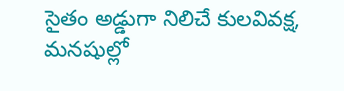సైతం అడ్డుగా నిలిచే కులవివక్ష, మనషుల్లో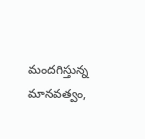మందగిస్తున్న మానవత్వం,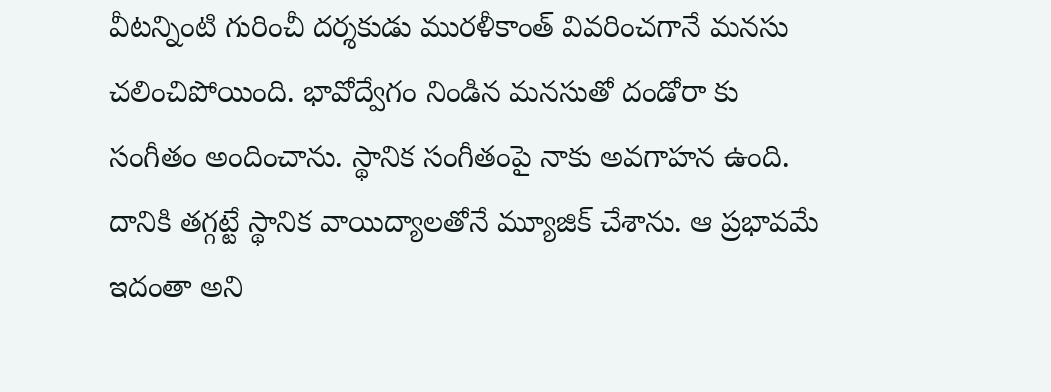వీటన్నింటి గురించీ దర్శకుడు మురళీకాంత్‌ వివరించగానే మనసు చలించిపోయింది. భావోద్వేగం నిండిన మనసుతో దండోరా కు సంగీతం అందించాను. స్థానిక సంగీతంపై నాకు అవగాహన ఉంది. దానికి తగ్గట్టే స్థానిక వాయిద్యాలతోనే మ్యూజిక్‌ చేశాను. ఆ ప్రభావమే ఇదంతా అని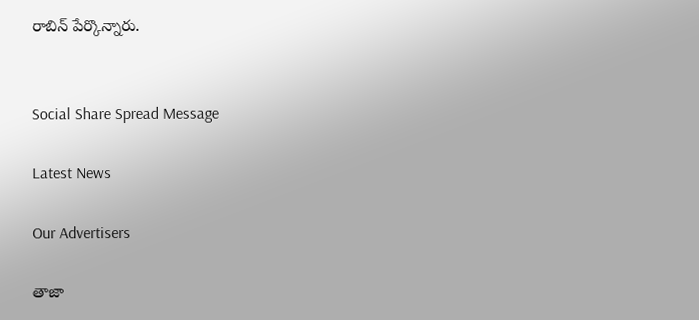రాబిన్‌ పేర్కొన్నారు.


Social Share Spread Message

Latest News

Our Advertisers

తాజా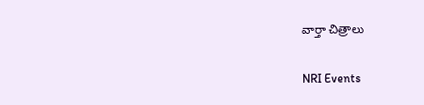వార్తా చిత్రాలు

NRI Events